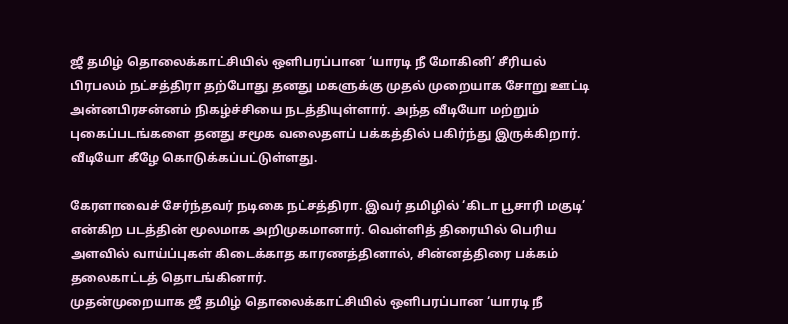ஜீ தமிழ் தொலைக்காட்சியில் ஒளிபரப்பான ‘யாரடி நீ மோகினி’ சீரியல் பிரபலம் நட்சத்திரா தற்போது தனது மகளுக்கு முதல் முறையாக சோறு ஊட்டி அன்னபிரசன்னம் நிகழ்ச்சியை நடத்தியுள்ளார். அந்த வீடியோ மற்றும் புகைப்படங்களை தனது சமூக வலைதளப் பக்கத்தில் பகிர்ந்து இருக்கிறார். வீடியோ கீழே கொடுக்கப்பட்டுள்ளது.

கேரளாவைச் சேர்ந்தவர் நடிகை நட்சத்திரா. இவர் தமிழில் ‘கிடா பூசாரி மகுடி’ என்கிற படத்தின் மூலமாக அறிமுகமானார். வெள்ளித் திரையில் பெரிய அளவில் வாய்ப்புகள் கிடைக்காத காரணத்தினால், சின்னத்திரை பக்கம் தலைகாட்டத் தொடங்கினார்.
முதன்முறையாக ஜீ தமிழ் தொலைக்காட்சியில் ஒளிபரப்பான ‘யாரடி நீ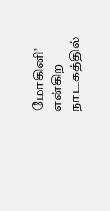மோகினி’ என்கிற நாடகத்தில்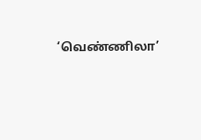‘வெண்ணிலா’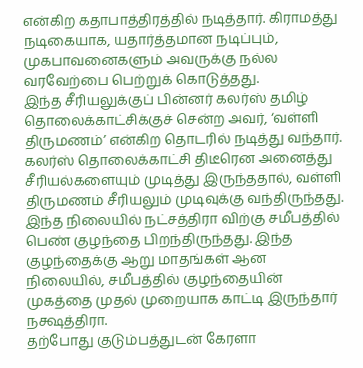என்கிற கதாபாத்திரத்தில் நடித்தார். கிராமத்து நடிகையாக, யதார்த்தமான நடிப்பும், முகபாவனைகளும் அவருக்கு நல்ல வரவேற்பை பெற்றுக் கொடுத்தது.
இந்த சீரியலுக்குப் பின்னர் கலர்ஸ் தமிழ் தொலைக்காட்சிக்குச் சென்ற அவர், ‘வள்ளி திருமணம்’ என்கிற தொடரில் நடித்து வந்தார். கலர்ஸ் தொலைக்காட்சி திடீரென அனைத்து சீரியல்களையும் முடித்து இருந்ததால், வள்ளி திருமணம் சீரியலும் முடிவுக்கு வந்திருந்தது.
இந்த நிலையில் நட்சத்திரா விற்கு சமீபத்தில் பெண் குழந்தை பிறந்திருந்தது. இந்த குழந்தைக்கு ஆறு மாதங்கள் ஆன நிலையில், சமீபத்தில் குழந்தையின் முகத்தை முதல் முறையாக காட்டி இருந்தார் நக்ஷத்திரா.
தற்போது குடும்பத்துடன் கேரளா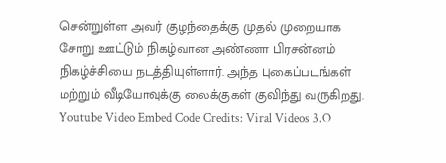சென்றுள்ள அவர் குழந்தைக்கு முதல் முறையாக சோறு ஊட்டும் நிகழ்வான அண்ணா பிரசன்னம் நிகழ்ச்சியை நடத்தியுள்ளார். அந்த புகைப்படங்கள் மற்றும் வீடியோவுக்கு லைக்குகள் குவிந்து வருகிறது.
Youtube Video Embed Code Credits: Viral Videos 3.O